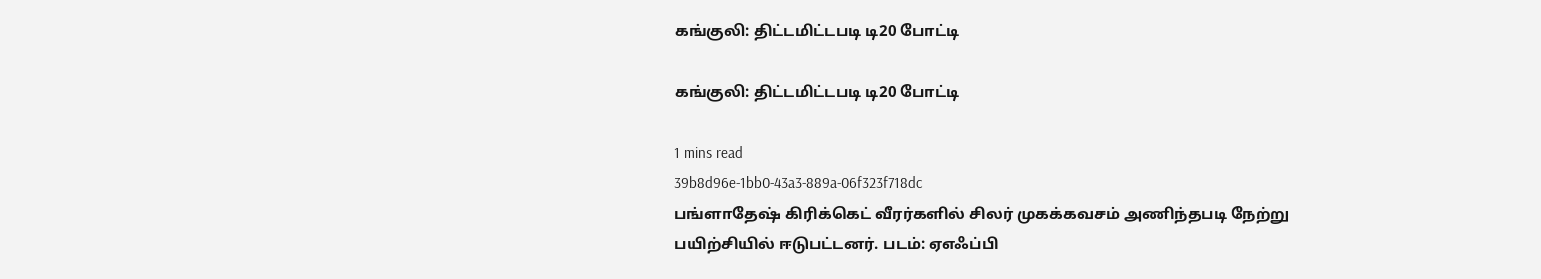கங்குலி: திட்டமிட்டபடி டி20 போட்டி

கங்குலி: திட்டமிட்டபடி டி20 போட்டி

1 mins read
39b8d96e-1bb0-43a3-889a-06f323f718dc
பங்ளாதேஷ் கிரிக்கெட் வீரர்களில் சிலர் முகக்கவசம் அணிந்தபடி நேற்று பயிற்சியில் ஈடுபட்டனர். படம்: ஏஎஃப்பி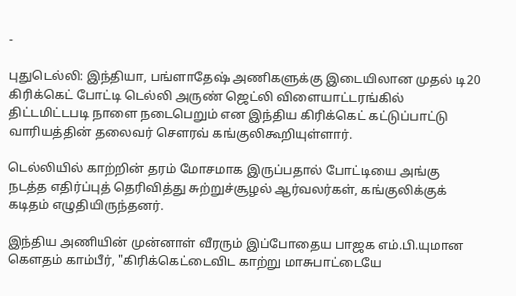-

புதுடெல்லி: இந்தியா, பங்ளாதேஷ் அணிகளுக்கு இடையிலான முதல் டி20 கிரிக்கெட் போட்டி டெல்லி அருண் ஜெட்லி விளையாட்டரங்கில் திட்டமிட்டபடி நாளை நடைபெறும் என இந்திய கிரிக்கெட் கட்டுப்பாட்டு வாரியத்தின் தலைவர் சௌரவ் கங்குலிகூறியுள்ளார்.

டெல்லியில் காற்றின் தரம் மோசமாக இருப்பதால் போட்டியை அங்கு நடத்த எதிர்ப்புத் தெரிவித்து சுற்றுச்சூழல் ஆர்வலர்கள், கங்குலிக்குக் கடிதம் எழுதியிருந்தனர்.

இந்திய அணியின் முன்னாள் வீரரும் இப்போதைய பாஜக எம்.பி.யுமான கௌதம் காம்பீர், "கிரிக்கெட்டைவிட காற்று மாசுபாட்டையே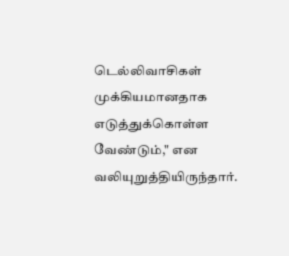டெல்லிவாசிகள் முக்கியமானதாக எடுத்துக்கொள்ள வேண்டும்," என வலியுறுத்தியிருந்தார்.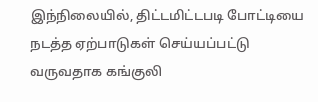இந்நிலையில், திட்டமிட்டபடி போட்டியை நடத்த ஏற்பாடுகள் செய்யப்பட்டு வருவதாக கங்குலி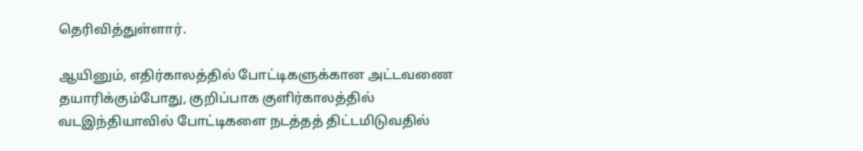தெரிவித்துள்ளார்.

ஆயினும், எதிர்காலத்தில் போட்டிகளுக்கான அட்டவணை தயாரிக்கும்போது, குறிப்பாக குளிர்காலத்தில் வடஇந்தியாவில் போட்டிகளை நடத்தத் திட்டமிடுவதில்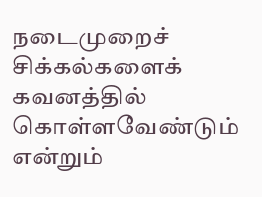நடைமுறைச் சிக்கல்களைக் கவனத்தில் கொள்ளவேண்டும் என்றும்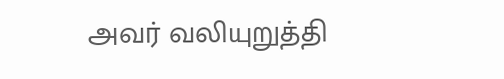அவர் வலியுறுத்தி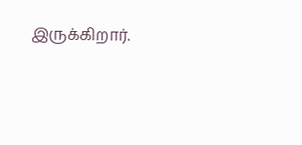இருக்கிறார்.